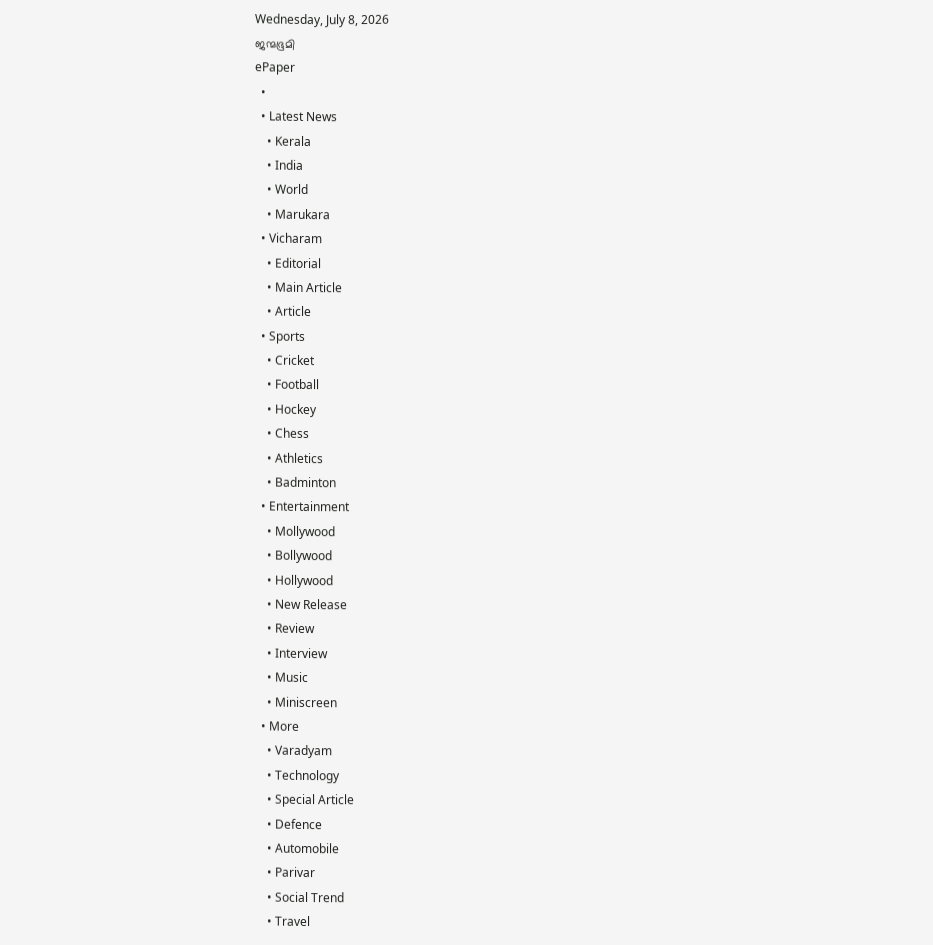Wednesday, July 8, 2026
ജന്മഭൂമി
ePaper
  •
  • Latest News
    • Kerala
    • India
    • World
    • Marukara
  • Vicharam
    • Editorial
    • Main Article
    • Article
  • Sports
    • Cricket
    • Football
    • Hockey
    • Chess
    • Athletics
    • Badminton
  • Entertainment
    • Mollywood
    • Bollywood
    • Hollywood
    • New Release
    • Review
    • Interview
    • Music
    • Miniscreen
  • More
    • Varadyam
    • Technology
    • Special Article
    • Defence
    • Automobile
    • Parivar
    • Social Trend
    • Travel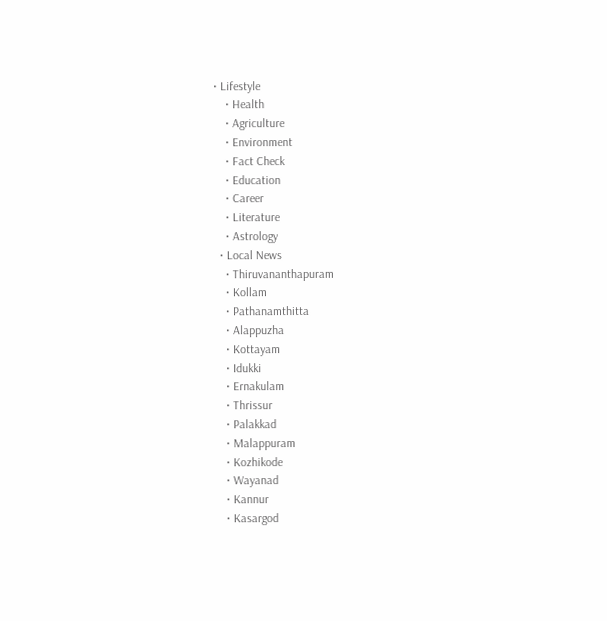• Lifestyle
    • Health
    • Agriculture
    • Environment
    • Fact Check
    • Education
    • Career
    • Literature
    • Astrology
  • Local News
    • Thiruvananthapuram
    • Kollam
    • Pathanamthitta
    • Alappuzha
    • Kottayam
    • Idukki
    • Ernakulam
    • Thrissur
    • Palakkad
    • Malappuram
    • Kozhikode
    • Wayanad
    • Kannur
    • Kasargod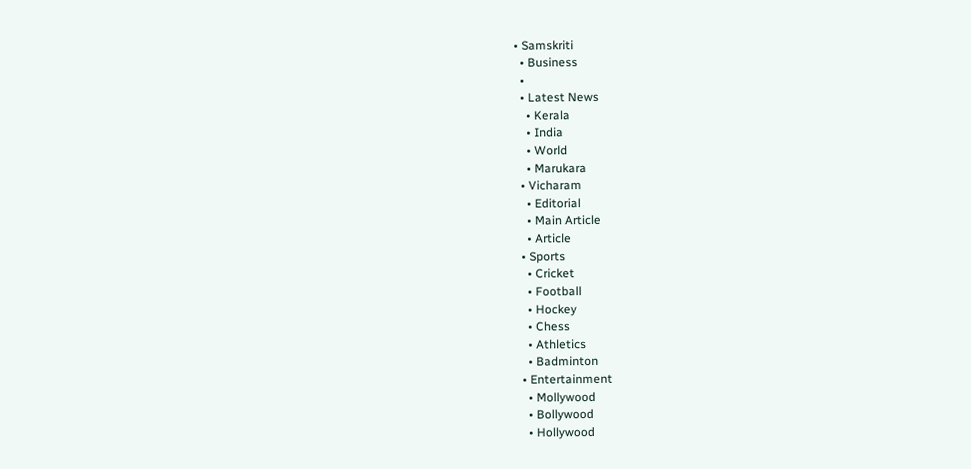• Samskriti
  • Business
  •
  • Latest News
    • Kerala
    • India
    • World
    • Marukara
  • Vicharam
    • Editorial
    • Main Article
    • Article
  • Sports
    • Cricket
    • Football
    • Hockey
    • Chess
    • Athletics
    • Badminton
  • Entertainment
    • Mollywood
    • Bollywood
    • Hollywood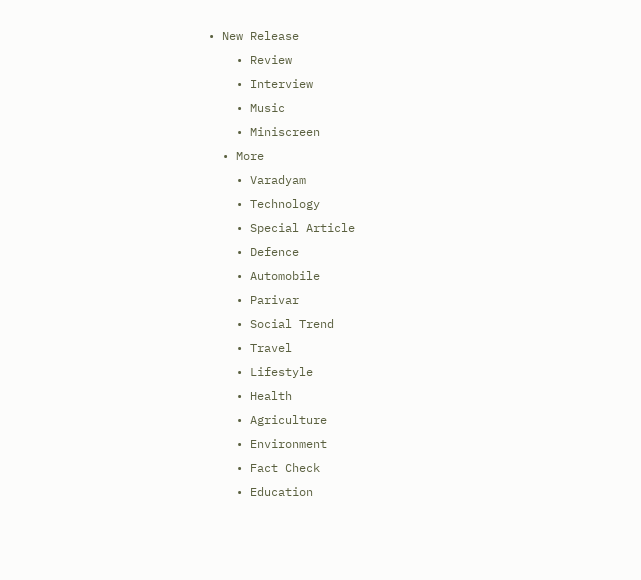• New Release
    • Review
    • Interview
    • Music
    • Miniscreen
  • More
    • Varadyam
    • Technology
    • Special Article
    • Defence
    • Automobile
    • Parivar
    • Social Trend
    • Travel
    • Lifestyle
    • Health
    • Agriculture
    • Environment
    • Fact Check
    • Education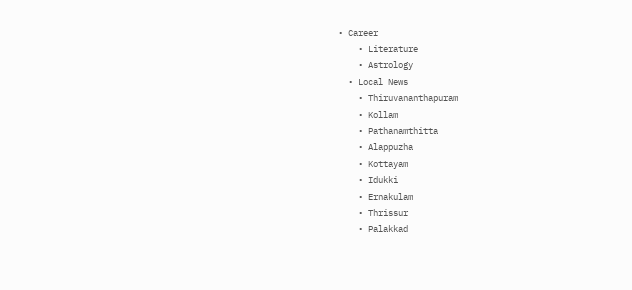• Career
    • Literature
    • Astrology
  • Local News
    • Thiruvananthapuram
    • Kollam
    • Pathanamthitta
    • Alappuzha
    • Kottayam
    • Idukki
    • Ernakulam
    • Thrissur
    • Palakkad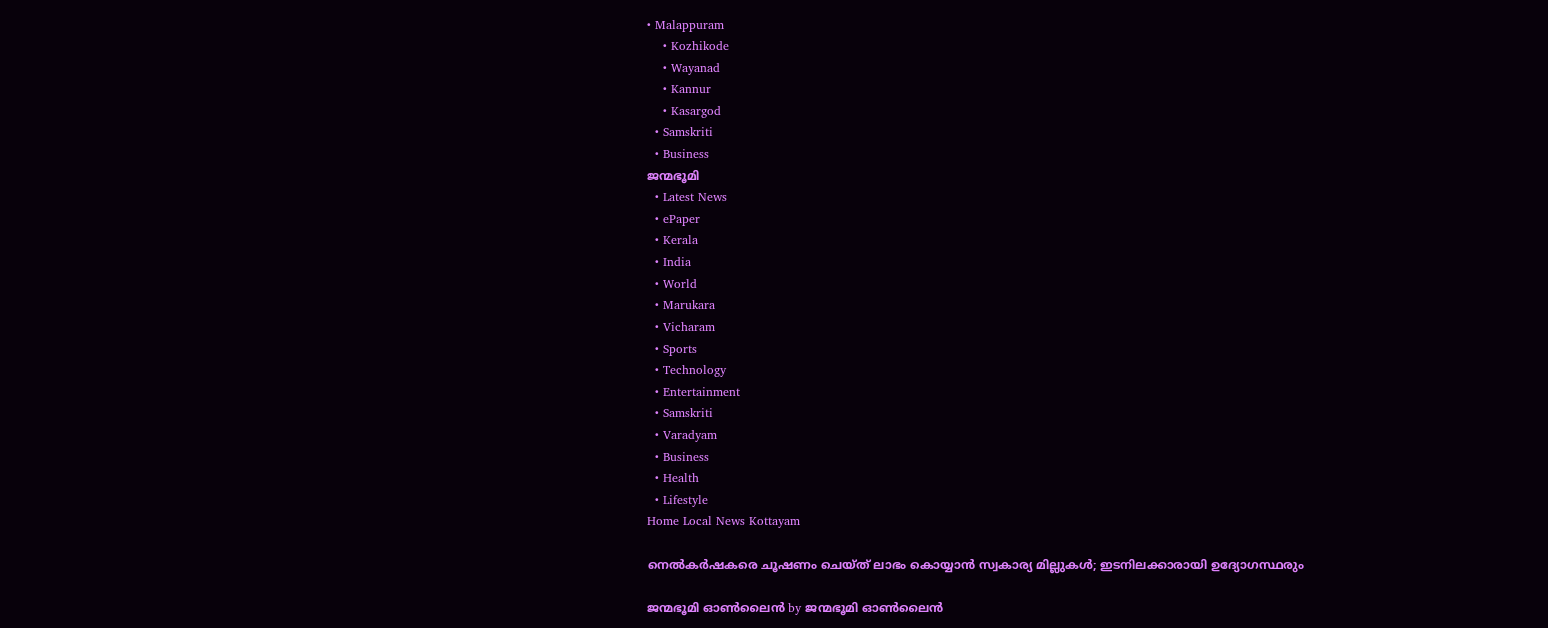• Malappuram
    • Kozhikode
    • Wayanad
    • Kannur
    • Kasargod
  • Samskriti
  • Business
ജന്മഭൂമി
  • Latest News
  • ePaper
  • Kerala
  • India
  • World
  • Marukara
  • Vicharam
  • Sports
  • Technology
  • Entertainment
  • Samskriti
  • Varadyam
  • Business
  • Health
  • Lifestyle
Home Local News Kottayam

നെല്‍കര്‍ഷകരെ ചൂഷണം ചെയ്ത് ലാഭം കൊയ്യാന്‍ സ്വകാര്യ മില്ലുകള്‍; ഇടനിലക്കാരായി ഉദ്യോഗസ്ഥരും

ജന്മഭൂമി ഓണ്‍ലൈന്‍ by ജന്മഭൂമി ഓണ്‍ലൈന്‍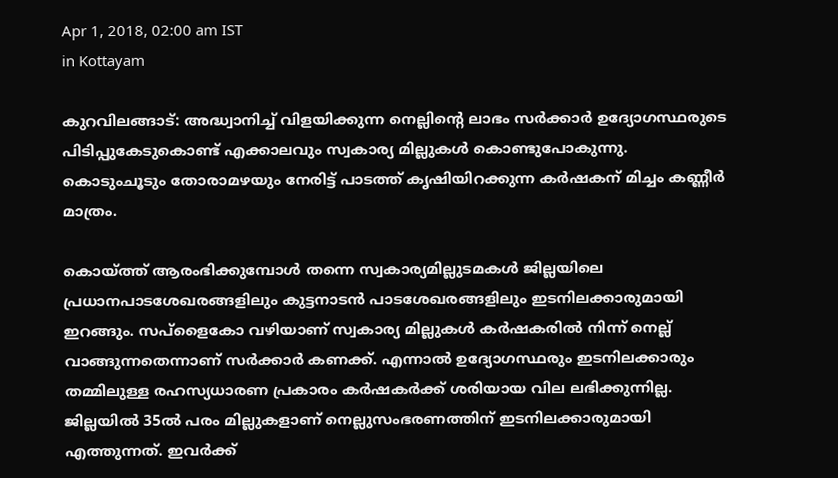Apr 1, 2018, 02:00 am IST
in Kottayam

കുറവിലങ്ങാട്: അദ്ധ്വാനിച്ച് വിളയിക്കുന്ന നെല്ലിന്റെ ലാഭം സര്‍ക്കാര്‍ ഉദ്യോഗസ്ഥരുടെ പിടിപ്പുകേടുകൊണ്ട് എക്കാലവും സ്വകാര്യ മില്ലുകള്‍ കൊണ്ടുപോകുന്നു. കൊടുംചൂടും തോരാമഴയും നേരിട്ട് പാടത്ത് കൃഷിയിറക്കുന്ന കര്‍ഷകന് മിച്ചം കണ്ണീര്‍ മാത്രം.

കൊയ്‌ത്ത് ആരംഭിക്കുമ്പോള്‍ തന്നെ സ്വകാര്യമില്ലുടമകള്‍ ജില്ലയിലെ പ്രധാനപാടശേഖരങ്ങളിലും കുട്ടനാടന്‍ പാടശേഖരങ്ങളിലും ഇടനിലക്കാരുമായി ഇറങ്ങും. സപ്‌ളൈകോ വഴിയാണ് സ്വകാര്യ മില്ലുകള്‍ കര്‍ഷകരില്‍ നിന്ന് നെല്ല് വാങ്ങുന്നതെന്നാണ് സര്‍ക്കാര്‍ കണക്ക്. എന്നാല്‍ ഉദ്യോഗസ്ഥരും ഇടനിലക്കാരും തമ്മിലുള്ള രഹസ്യധാരണ പ്രകാരം കര്‍ഷകര്‍ക്ക് ശരിയായ വില ലഭിക്കുന്നില്ല. ജില്ലയില്‍ 35ല്‍ പരം മില്ലുകളാണ് നെല്ലുസംഭരണത്തിന് ഇടനിലക്കാരുമായി എത്തുന്നത്. ഇവര്‍ക്ക്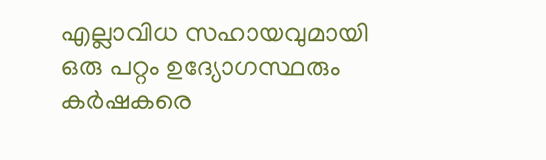എല്ലാവിധ സഹായവുമായി ഒരു പറ്റം ഉദ്യോഗസ്ഥരും കര്‍ഷകരെ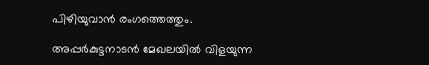പിഴിയുവാന്‍ രംഗത്തെത്തും.

അപ്പര്‍കുട്ടനാടന്‍ മേഖലയില്‍ വിളയുന്ന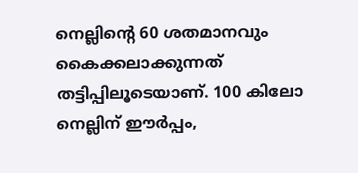നെല്ലിന്റെ 60 ശതമാനവും കൈക്കലാക്കുന്നത് തട്ടിപ്പിലൂടെയാണ്. 100 കിലോ നെല്ലിന് ഈര്‍പ്പം,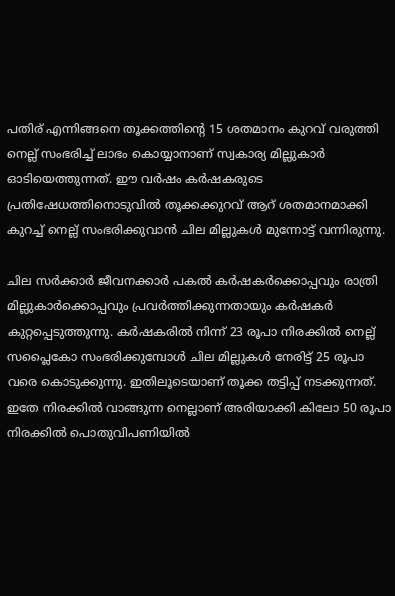പതിര് എന്നിങ്ങനെ തൂക്കത്തിന്റെ 15 ശതമാനം കുറവ് വരുത്തി നെല്ല് സംഭരിച്ച് ലാഭം കൊയ്യാനാണ് സ്വകാര്യ മില്ലുകാര്‍ ഓടിയെത്തുന്നത്. ഈ വര്‍ഷം കര്‍ഷകരുടെ പ്രതിഷേധത്തിനൊടുവില്‍ തൂക്കക്കുറവ് ആറ് ശതമാനമാക്കി കുറച്ച് നെല്ല് സംഭരിക്കുവാന്‍ ചില മില്ലുകള്‍ മുന്നോട്ട് വന്നിരുന്നു.

ചില സര്‍ക്കാര്‍ ജീവനക്കാര്‍ പകല്‍ കര്‍ഷകര്‍ക്കൊപ്പവും രാത്രി മില്ലുകാര്‍ക്കൊപ്പവും പ്രവര്‍ത്തിക്കുന്നതായും കര്‍ഷകര്‍ കുറ്റപ്പെടുത്തുന്നു. കര്‍ഷകരില്‍ നിന്ന് 23 രൂപാ നിരക്കില്‍ നെല്ല് സപ്ലൈകോ സംഭരിക്കുമ്പോള്‍ ചില മില്ലുകള്‍ നേരിട്ട് 25 രൂപാ വരെ കൊടുക്കുന്നു. ഇതിലൂടെയാണ് തൂക്ക തട്ടിപ്പ് നടക്കുന്നത്. ഇതേ നിരക്കില്‍ വാങ്ങുന്ന നെല്ലാണ് അരിയാക്കി കിലോ 50 രൂപാ നിരക്കില്‍ പൊതുവിപണിയില്‍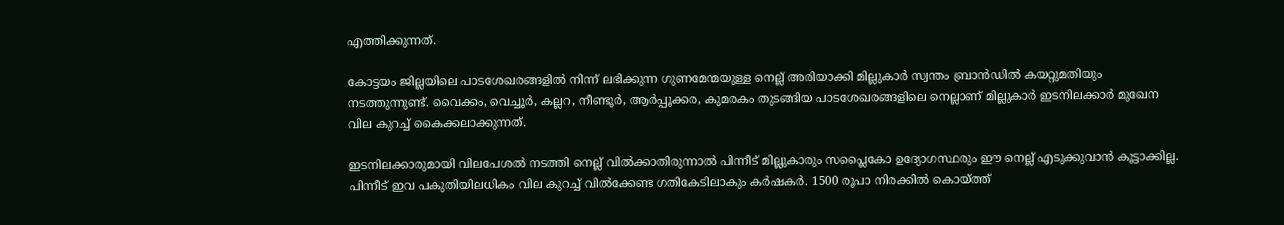എത്തിക്കുന്നത്.

കോട്ടയം ജില്ലയിലെ പാടശേഖരങ്ങളില്‍ നിന്ന് ലഭിക്കുന്ന ഗുണമേന്മയുള്ള നെല്ല് അരിയാക്കി മില്ലുകാര്‍ സ്വന്തം ബ്രാന്‍ഡില്‍ കയറ്റുമതിയും നടത്തുന്നുണ്ട്. വൈക്കം, വെച്ചൂര്‍, കല്ലറ, നീണ്ടൂര്‍, ആര്‍പ്പൂക്കര, കുമരകം തുടങ്ങിയ പാടശേഖരങ്ങളിലെ നെല്ലാണ് മില്ലുകാര്‍ ഇടനിലക്കാര്‍ മുഖേന വില കുറച്ച് കൈക്കലാക്കുന്നത്.

ഇടനിലക്കാരുമായി വിലപേശല്‍ നടത്തി നെല്ല് വില്‍ക്കാതിരുന്നാല്‍ പിന്നീട് മില്ലുകാരും സപ്ലൈകോ ഉദ്യോഗസ്ഥരും ഈ നെല്ല് എടുക്കുവാന്‍ കൂട്ടാക്കില്ല. പിന്നീട് ഇവ പകുതിയിലധികം വില കുറച്ച് വില്‍ക്കേണ്ട ഗതികേടിലാകും കര്‍ഷകര്‍. 1500 രൂപാ നിരക്കില്‍ കൊയ്‌ത്ത്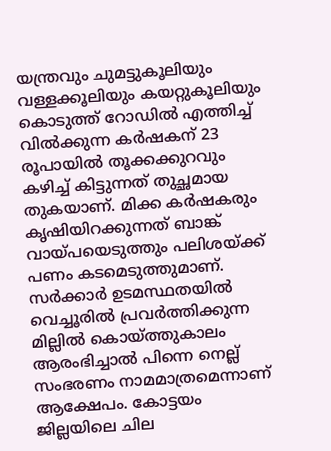യന്ത്രവും ചുമട്ടുകൂലിയും വള്ളക്കൂലിയും കയറ്റുകൂലിയും കൊടുത്ത് റോഡില്‍ എത്തിച്ച് വില്‍ക്കുന്ന കര്‍ഷകന് 23 രൂപായില്‍ തൂക്കക്കുറവും കഴിച്ച് കിട്ടുന്നത് തുച്ഛമായ തുകയാണ്. മിക്ക കര്‍ഷകരും കൃഷിയിറക്കുന്നത് ബാങ്ക് വായ്‌പയെടുത്തും പലിശയ്‌ക്ക് പണം കടമെടുത്തുമാണ്. സര്‍ക്കാര്‍ ഉടമസ്ഥതയില്‍ വെച്ചൂരില്‍ പ്രവര്‍ത്തിക്കുന്ന മില്ലില്‍ കൊയ്‌ത്തുകാലം ആരംഭിച്ചാല്‍ പിന്നെ നെല്ല് സംഭരണം നാമമാത്രമെന്നാണ് ആക്ഷേപം. കോട്ടയം ജില്ലയിലെ ചില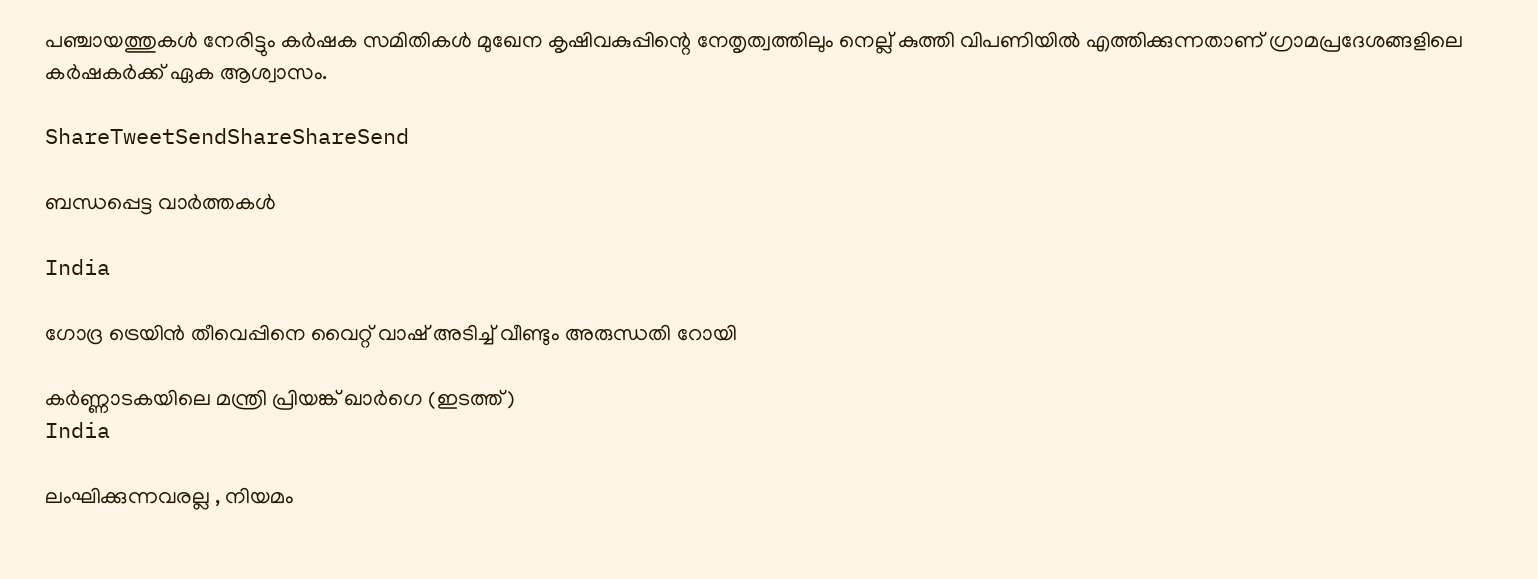പഞ്ചായത്തുകള്‍ നേരിട്ടും കര്‍ഷക സമിതികള്‍ മുഖേന കൃഷിവകുപ്പിന്റെ നേതൃത്വത്തിലും നെല്ല് കുത്തി വിപണിയില്‍ എത്തിക്കുന്നതാണ് ഗ്രാമപ്രദേശങ്ങളിലെ കര്‍ഷകര്‍ക്ക് ഏക ആശ്വാസം.

ShareTweetSendShareShareSend

ബന്ധപ്പെട്ട വാര്‍ത്തകള്‍

India

ഗോദ്ര ട്രെയിന്‍ തീവെപ്പിനെ വൈറ്റ് വാഷ് അടിച്ച് വീണ്ടും അരുന്ധതി റോയി

കര്‍ണ്ണാടകയിലെ മന്ത്രി പ്രിയങ്ക് ഖാര്‍ഗെ (ഇടത്ത്)
India

ലംഘിക്കുന്നവരല്ല , നിയമം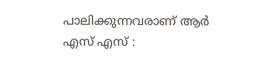പാലിക്കുന്നവരാണ് ആർ എസ് എസ് :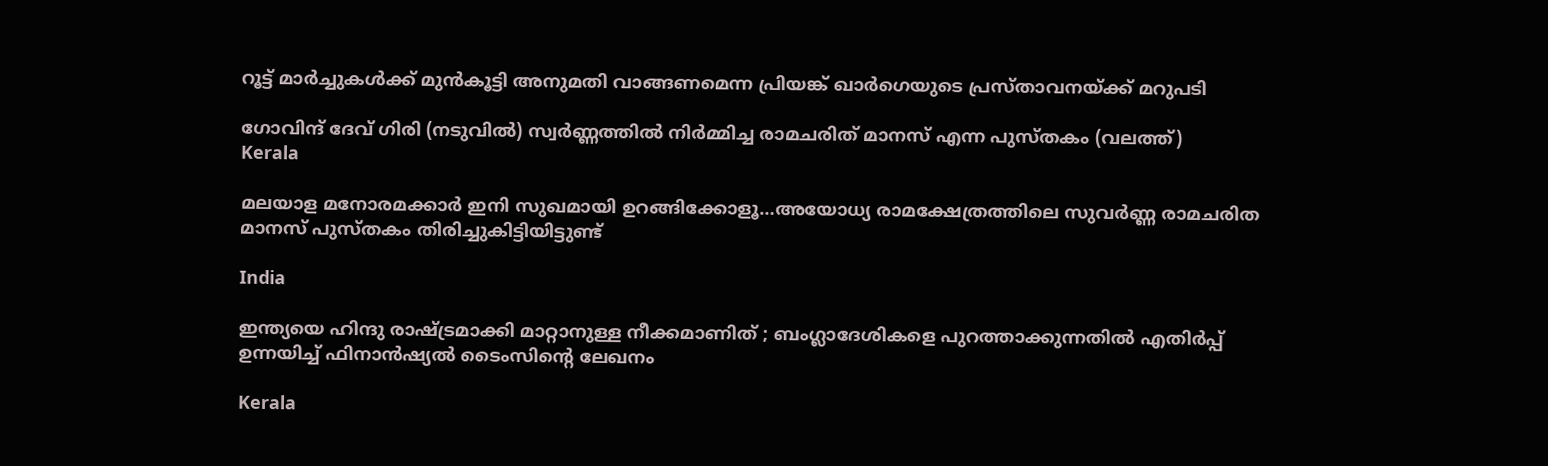റൂട്ട് മാർച്ചുകൾക്ക് മുൻകൂട്ടി അനുമതി വാങ്ങണമെന്ന പ്രിയങ്ക് ഖാർഗെയുടെ പ്രസ്താവനയ്‌ക്ക് മറുപടി

ഗോവിന്ദ് ദേവ് ഗിരി (നടുവില്‍) സ്വര്‍ണ്ണത്തില്‍ നിര്‍മ്മിച്ച രാമചരിത് മാനസ് എന്ന പുസ്തകം (വലത്ത്)
Kerala

മലയാള മനോരമക്കാര്‍ ഇനി സുഖമായി ഉറങ്ങിക്കോളൂ…അയോധ്യ രാമക്ഷേത്രത്തിലെ സുവര്‍ണ്ണ രാമചരിത മാനസ് പുസ്തകം തിരിച്ചുകിട്ടിയിട്ടുണ്ട്

India

ഇന്ത്യയെ ഹിന്ദു രാഷ്‌ട്രമാക്കി മാറ്റാനുള്ള നീക്കമാണിത് ; ബംഗ്ലാദേശികളെ പുറത്താക്കുന്നതിൽ എതിർപ്പ് ഉന്നയിച്ച് ഫിനാൻഷ്യൽ ടൈംസിന്റെ ലേഖനം

Kerala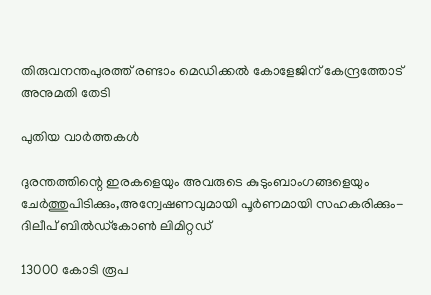തിരുവനന്തപുരത്ത് രണ്ടാം മെഡിക്കല്‍ കോളേജിന് കേന്ദ്രത്തോട് അനുമതി തേടി

പുതിയ വാര്‍ത്തകള്‍

ദുരന്തത്തിന്റെ ഇരകളെയും അവരുടെ കുടുംബാംഗങ്ങളെയും ചേര്‍ത്തുപിടിക്കും,അന്വേഷണവുമായി പൂര്‍ണമായി സഹകരിക്കും- ദിലീപ് ബില്‍ഡ്‌കോണ്‍ ലിമിറ്റഡ്

13000 കോടി രൂപ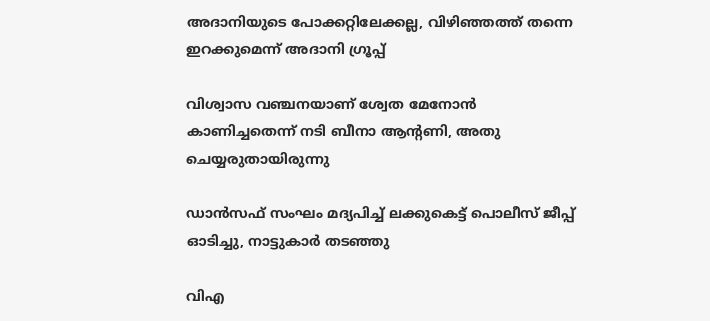അദാനിയുടെ പോക്കറ്റിലേക്കല്ല, വിഴിഞ്ഞത്ത് തന്നെ ഇറക്കുമെന്ന് അദാനി ഗ്രൂപ്പ്

വിശ്വാസ വഞ്ചനയാണ് ശ്വേത മേനോന്‍ കാണിച്ചതെന്ന് നടി ബീനാ ആന്റണി, അതു ചെയ്യരുതായിരുന്നു

ഡാന്‍സഫ് സംഘം മദ്യപിച്ച് ലക്കുകെട്ട് പൊലീസ് ജീപ്പ് ഓടിച്ചു, നാട്ടുകാര്‍ തടഞ്ഞു

വിഎ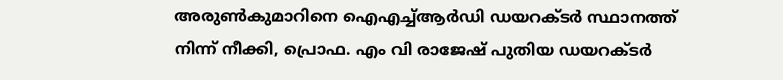അരുണ്‍കുമാറിനെ ഐഎച്ച്ആര്‍ഡി ഡയറക്ടര്‍ സ്ഥാനത്ത് നിന്ന് നീക്കി, പ്രൊഫ. എം വി രാജേഷ് പുതിയ ഡയറക്ടര്‍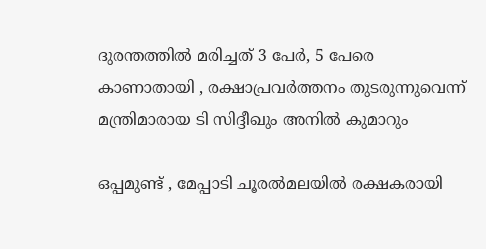ദുരന്തത്തില്‍ മരിച്ചത് 3 പേര്‍, 5 പേരെ കാണാതായി , രക്ഷാപ്രവര്‍ത്തനം തുടരുന്നുവെന്ന് മന്ത്രിമാരായ ടി സിദ്ദീഖും അനില്‍ കുമാറും

ഒപ്പമുണ്ട് , മേപ്പാടി ചൂരൽമലയിൽ രക്ഷകരായി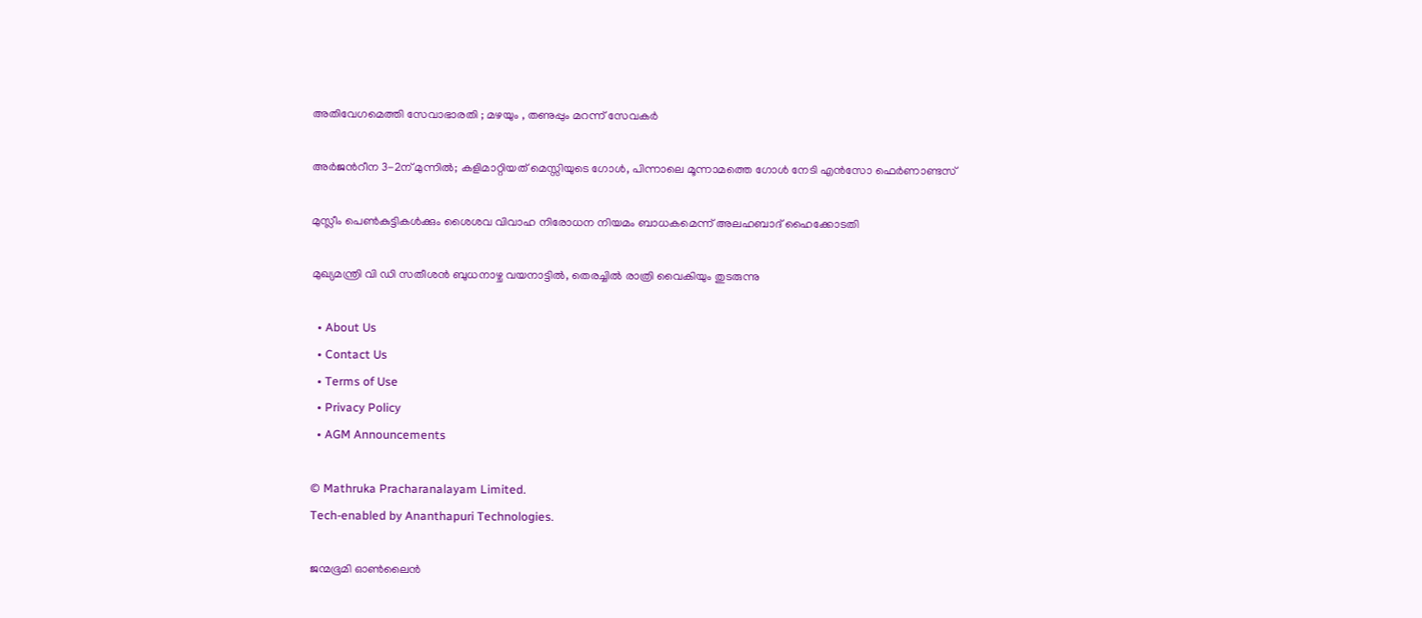അതിവേഗമെത്തി സേവാഭാരതി ; മഴയും , തണുപ്പും മറന്ന് സേവകർ

അര്‍ജന്‍റീന 3-2ന് മുന്നില്‍; കളിമാറ്റിയത് മെസ്സിയുടെ ഗോള്‍, പിന്നാലെ മൂന്നാമത്തെ ഗോള്‍ നേടി എന്‍സോ ഫെര്‍ണാണ്ടസ്

മുസ്ലീം പെണ്‍കുട്ടികള്‍ക്കും ശൈശവ വിവാഹ നിരോധന നിയമം ബാധകമെന്ന് അലഹബാദ് ഹൈക്കോടതി

മുഖ്യമന്ത്രി വി ഡി സതീശന്‍ ബുധനാഴ്ച വയനാട്ടില്‍, തെരച്ചില്‍ രാത്രി വൈകിയും തുടരുന്നു

  • About Us
  • Contact Us
  • Terms of Use
  • Privacy Policy
  • AGM Announcements

© Mathruka Pracharanalayam Limited.
Tech-enabled by Ananthapuri Technologies.

ജന്മഭൂമി ഓണ്‍ലൈന്‍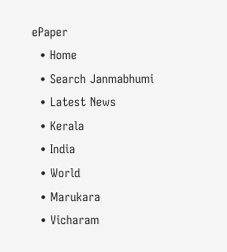ePaper
  • Home
  • Search Janmabhumi
  • Latest News
  • Kerala
  • India
  • World
  • Marukara
  • Vicharam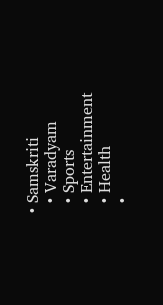• Samskriti
  • Varadyam
  • Sports
  • Entertainment
  • Health
  •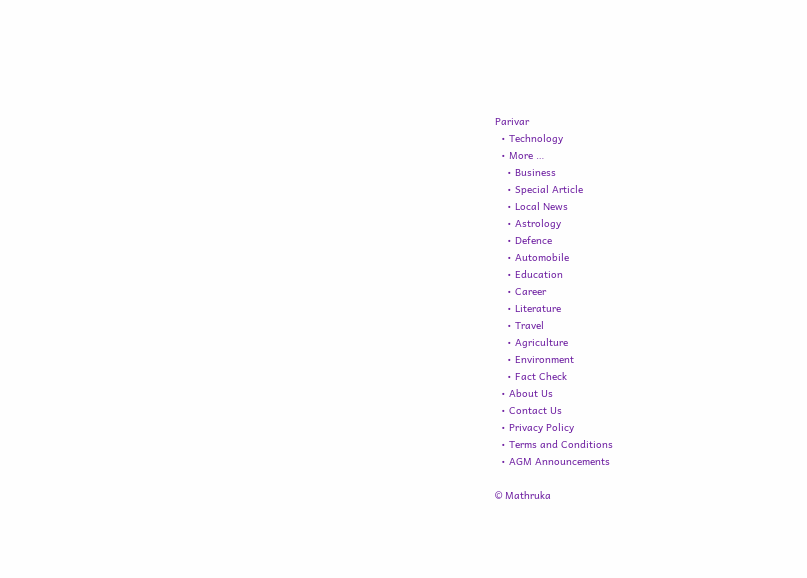Parivar
  • Technology
  • More …
    • Business
    • Special Article
    • Local News
    • Astrology
    • Defence
    • Automobile
    • Education
    • Career
    • Literature
    • Travel
    • Agriculture
    • Environment
    • Fact Check
  • About Us
  • Contact Us
  • Privacy Policy
  • Terms and Conditions
  • AGM Announcements

© Mathruka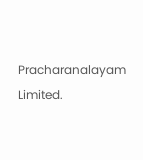Pracharanalayam Limited.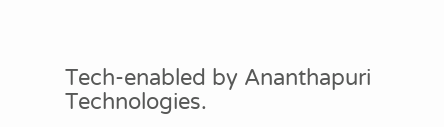Tech-enabled by Ananthapuri Technologies.